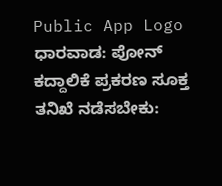Public App Logo
ಧಾರವಾಡ: ಪೋನ್ ಕದ್ದಾಲಿಕೆ ಪ್ರಕರಣ ಸೂಕ್ತ ತನಿಖೆ ನಡೆಸಬೇಕು: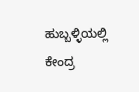ಹುಬ್ಬಳ್ಳಿಯಲ್ಲಿ ಕೇಂದ್ರ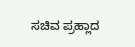ಸಚಿವ ಪ್ರಹ್ಲಾದ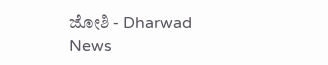ಜೋಶಿ - Dharwad News